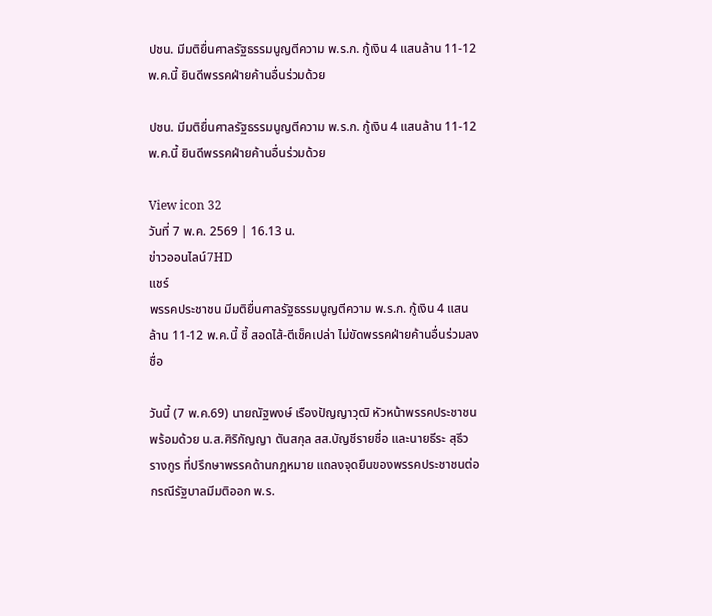ปชน. มีมติยื่นศาลรัฐธรรมนูญตีความ พ.ร.ก. กู้เงิน 4 แสนล้าน 11-12 พ.ค.นี้ ยินดีพรรคฝ่ายค้านอื่นร่วมด้วย

ปชน. มีมติยื่นศาลรัฐธรรมนูญตีความ พ.ร.ก. กู้เงิน 4 แสนล้าน 11-12 พ.ค.นี้ ยินดีพรรคฝ่ายค้านอื่นร่วมด้วย

View icon 32
วันที่ 7 พ.ค. 2569 | 16.13 น.
ข่าวออนไลน์7HD
แชร์
พรรคประชาชน มีมติยื่นศาลรัฐธรรมนูญตีความ พ.ร.ก. กู้เงิน 4 แสนล้าน 11-12 พ.ค.นี้ ชี้ สอดไส้-ตีเช็คเปล่า ไม่ขัดพรรคฝ่ายค้านอื่นร่วมลงชื่อ

วันนี้ (7 พ.ค.69) นายณัฐพงษ์ เรืองปัญญาวุฒิ หัวหน้าพรรคประชาชน พร้อมด้วย น.ส.ศิริกัญญา ตันสกุล สส.บัญชีรายชื่อ และนายธีระ สุธีวรางกูร ที่ปรึกษาพรรคด้านกฎหมาย แถลงจุดยืนของพรรคประชาชนต่อกรณีรัฐบาลมีมติออก พ.ร.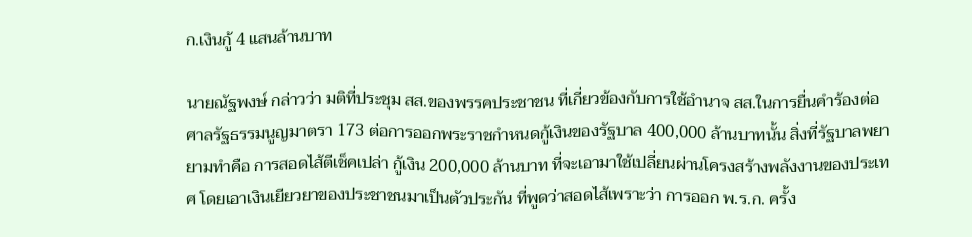ก.เงินกู้ 4 แสนล้านบาท

นายณัฐพงษ์ กล่าวว่า มติที่ประชุม สส.ของพรรคประชาชน ที่เกี่ยวข้องกับการใช้อำนาจ สส.ในการยื่นคำร้องต่อศาลรัฐธรรมนูญมาตรา 173 ต่อการออกพระราชกำหนดกู้เงินของรัฐบาล 400,000 ล้านบาทนั้น สิ่งที่รัฐบาลพยายามทำคือ การสอดไส้ตีเช็คเปล่า กู้เงิน 200,000 ล้านบาท ที่จะเอามาใช้เปลี่ยนผ่านโครงสร้างพลังงานของประเทศ โดยเอาเงินเยียวยาของประชาชนมาเป็นตัวประกัน ที่พูดว่าสอดไส้เพราะว่า การออก พ.ร.ก. ครั้ง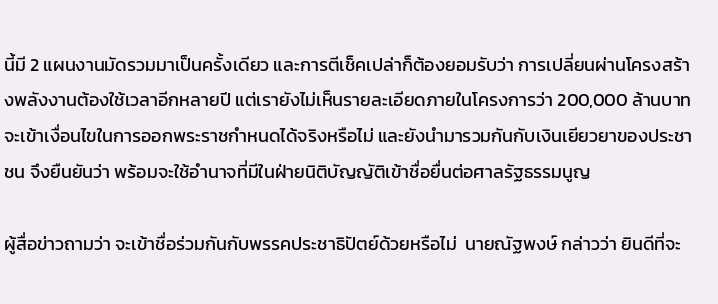นี้มี 2 แผนงานมัดรวมมาเป็นครั้งเดียว และการตีเช็คเปล่าก็ต้องยอมรับว่า การเปลี่ยนผ่านโครงสร้างพลังงานต้องใช้เวลาอีกหลายปี แต่เรายังไม่เห็นรายละเอียดภายในโครงการว่า 200,000 ล้านบาท จะเข้าเงื่อนไขในการออกพระราชกำหนดได้จริงหรือไม่ และยังนำมารวมกันกับเงินเยียวยาของประชาชน จึงยืนยันว่า พร้อมจะใช้อำนาจที่มีในฝ่ายนิติบัญญัติเข้าชื่อยื่นต่อศาลรัฐธรรมนูญ

ผู้สื่อข่าวถามว่า จะเข้าชื่อร่วมกันกับพรรคประชาธิปัตย์ด้วยหรือไม่  นายณัฐพงษ์ กล่าวว่า ยินดีที่จะ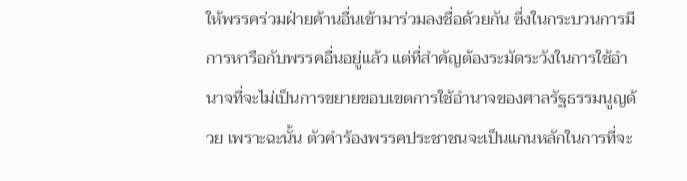ให้พรรคร่วมฝ่ายค้านอื่นเข้ามาร่วมลงชื่อด้วยกัน ซึ่งในกระบวนการมีการหารือกับพรรคอื่นอยู่แล้ว แต่ที่สำคัญต้องระมัดระวังในการใช้อำนาจที่จะไม่เป็นการขยายขอบเขตการใช้อำนาจของศาลรัฐธรรมนูญด้วย เพราะฉะนั้น ตัวคำร้องพรรคประชาชนจะเป็นแกนหลักในการที่จะ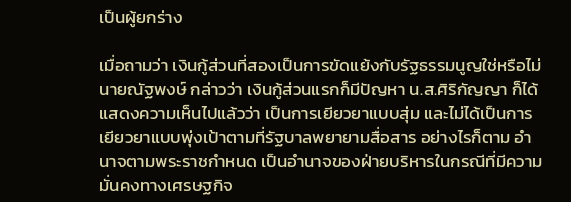เป็นผู้ยกร่าง

เมื่อถามว่า เงินกู้ส่วนที่สองเป็นการขัดแย้งกับรัฐธรรมนูญใช่หรือไม่ นายณัฐพงษ์ กล่าวว่า เงินกู้ส่วนแรกก็มีปัญหา น.ส.ศิริกัญญา ก็ได้แสดงความเห็นไปแล้วว่า เป็นการเยียวยาแบบสุ่ม และไม่ได้เป็นการเยียวยาแบบพุ่งเป้าตามที่รัฐบาลพยายามสื่อสาร อย่างไรก็ตาม อำนาจตามพระราชกำหนด เป็นอำนาจของฝ่ายบริหารในกรณีที่มีความมั่นคงทางเศรษฐกิจ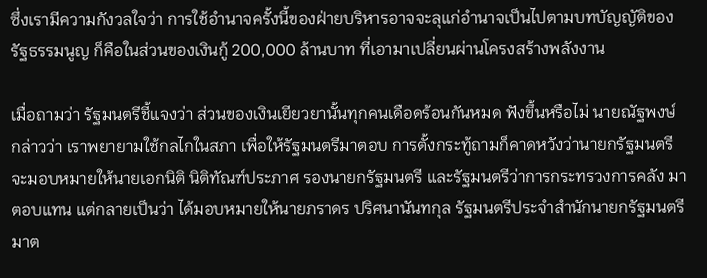ซึ่งเรามีความกังวลใจว่า การใช้อำนาจครั้งนี้ของฝ่ายบริหารอาจจะลุแก่อำนาจเป็นไปตามบทบัญญัติของรัฐธรรมนูญ ก็คือในส่วนของเงินกู้ 200,000 ล้านบาท ที่เอามาเปลี่ยนผ่านโครงสร้างพลังงาน

เมื่อถามว่า รัฐมนตรีชี้แจงว่า ส่วนของเงินเยียวยานั้นทุกคนเดือดร้อนกันหมด ฟังขึ้นหรือไม่ นายณัฐพงษ์ กล่าวว่า เราพยายามใช้กลไกในสภา เพื่อให้รัฐมนตรีมาตอบ การตั้งกระทู้ถามก็คาดหวังว่านายกรัฐมนตรีจะมอบหมายให้นายเอกนิติ นิติทัณฑ์ประภาศ รองนายกรัฐมนตรี และรัฐมนตรีว่าการกระทรวงการคลัง มาตอบแทน แต่กลายเป็นว่า ได้มอบหมายให้นายภราดร ปริศนานันทกุล รัฐมนตรีประจำสำนักนายกรัฐมนตรี มาต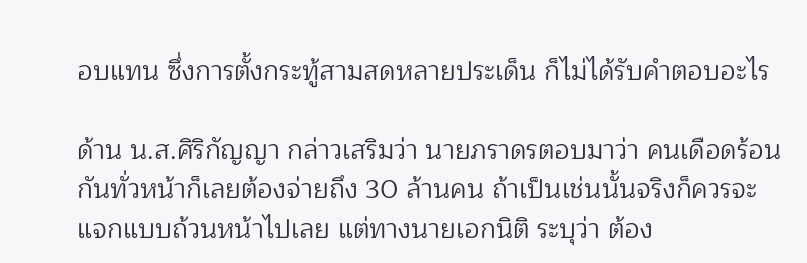อบแทน ซึ่งการตั้งกระทู้สามสดหลายประเด็น ก็ไม่ได้รับคำตอบอะไร

ด้าน น.ส.ศิริกัญญา กล่าวเสริมว่า นายภราดรตอบมาว่า คนเดือดร้อนกันทั่วหน้าก็เลยต้องจ่ายถึง 30 ล้านคน ถ้าเป็นเช่นนั้นจริงก็ควรจะแจกแบบถ้วนหน้าไปเลย แต่ทางนายเอกนิติ ระบุว่า ต้อง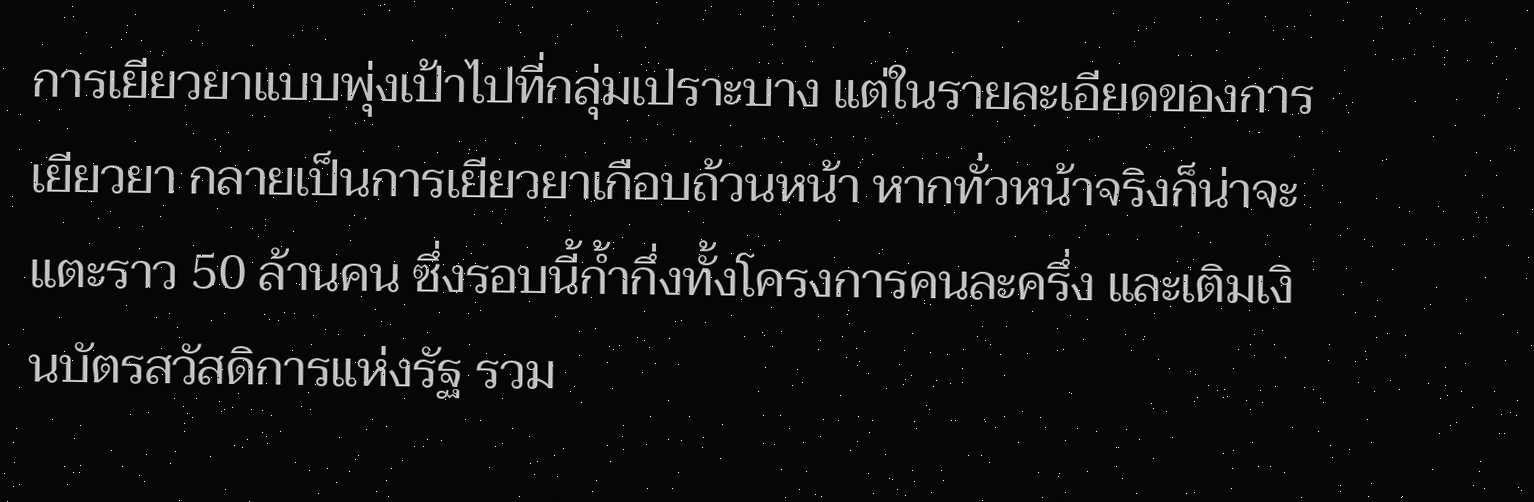การเยียวยาแบบพุ่งเป้าไปที่กลุ่มเปราะบาง แต่ในรายละเอียดของการเยียวยา กลายเป็นการเยียวยาเกือบถ้วนหน้า หากทั่วหน้าจริงก็น่าจะแตะราว 50 ล้านคน ซึ่งรอบนี้ก้ำกึ่งทั้งโครงการคนละครึ่ง และเติมเงินบัตรสวัสดิการแห่งรัฐ รวม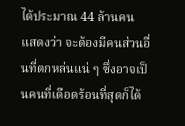ได้ประมาณ 44 ล้านคน แสดงว่า จะต้องมีคนส่วนอื่นที่ตกหล่นแน่ ๆ ซึ่งอาจเป็นคนที่เดือดร้อนที่สุดก็ได้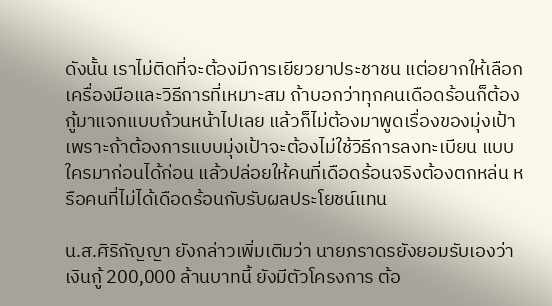ดังนั้น เราไม่ติดที่จะต้องมีการเยียวยาประชาชน แต่อยากให้เลือกเครื่องมือและวิธีการที่เหมาะสม ถ้าบอกว่าทุกคนเดือดร้อนก็ต้องกู้มาแจกแบบถ้วนหน้าไปเลย แล้วก็ไม่ต้องมาพูดเรื่องของมุ่งเป้า เพราะถ้าต้องการแบบมุ่งเป้าจะต้องไม่ใช้วิธีการลงทะเบียน แบบใครมาก่อนได้ก่อน แล้วปล่อยให้คนที่เดือดร้อนจริงต้องตกหล่น หรือคนที่ไม่ได้เดือดร้อนกับรับผลประโยชน์แทน

น.ส.ศิริกัญญา ยังกล่าวเพิ่มเติมว่า นายภราดรยังยอมรับเองว่าเงินกู้ 200,000 ล้านบาทนี้ ยังมีตัวโครงการ ต้อ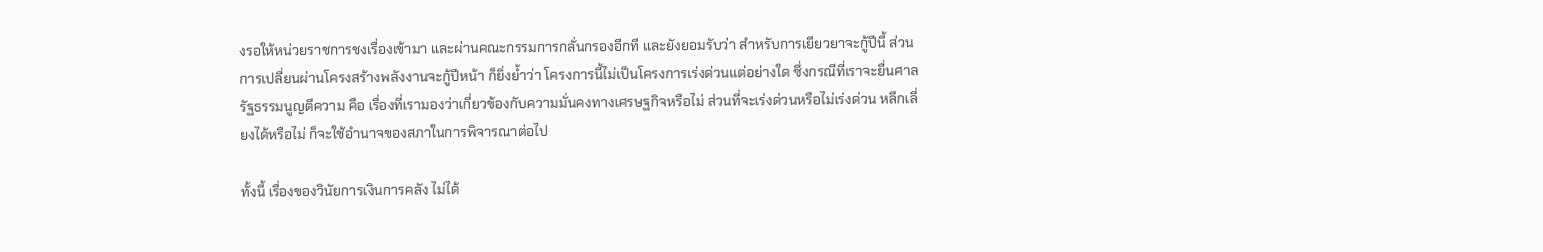งรอให้หน่วยราชการชงเรื่องเข้ามา และผ่านคณะกรรมการกลั่นกรองอีกที และยังยอมรับว่า สำหรับการเยียวยาจะกู้ปีนี้ ส่วนการเปลี่ยนผ่านโครงสร้างพลังงานจะกู้ปีหน้า ก็ยิ่งย้ำว่า โครงการนี้ไม่เป็นโครงการเร่งด่วนแต่อย่างใด ซึ่งกรณีที่เราจะยื่นศาลรัฐธรรมนูญตีความ คือ เรื่องที่เรามองว่าเกี่ยวข้องกับความมั่นคงทางเศรษฐกิจหรือไม่ ส่วนที่จะเร่งด่วนหรือไม่เร่งด่วน หลีกเลี่ยงได้หรือไม่ ก็จะใช้อำนาจของสภาในการพิจารณาต่อไป

ทั้งนี้ เรื่องของวินัยการเงินการคลัง ไม่ได้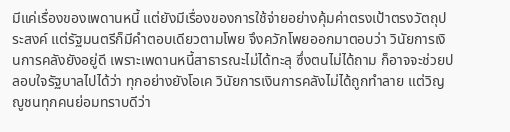มีแค่เรื่องของเพดานหนี้ แต่ยังมีเรื่องของการใช้จ่ายอย่างคุ้มค่าตรงเป้าตรงวัตถุประสงค์ แต่รัฐมนตรีก็มีคำตอบเดียวตามโพย จึงควักโพยออกมาตอบว่า วินัยการเงินการคลังยังอยู่ดี เพราะเพดานหนี้สาธารณะไม่ได้ทะลุ ซึ่งตนไม่ได้ถาม ก็อาจจะช่วยปลอบใจรัฐบาลไปได้ว่า ทุกอย่างยังโอเค วินัยการเงินการคลังไม่ได้ถูกทำลาย แต่วิญญูชนทุกคนย่อมทราบดีว่า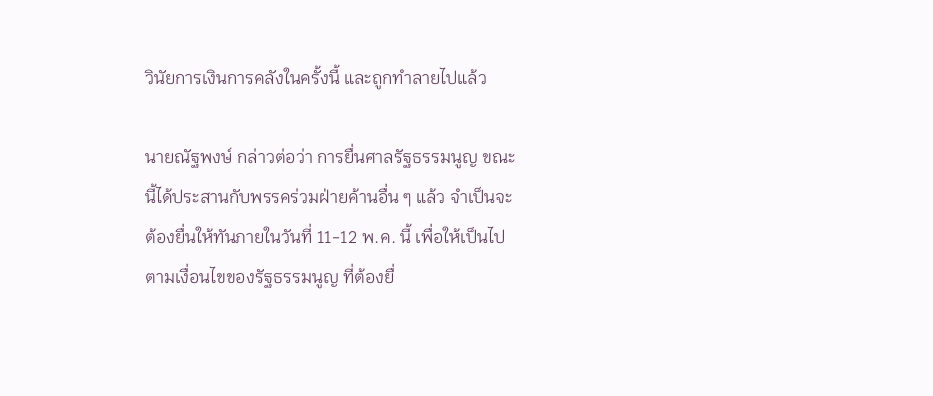วินัยการเงินการคลังในครั้งนี้ และถูกทำลายไปแล้ว

นายณัฐพงษ์ กล่าวต่อว่า การยื่นศาลรัฐธรรมนูญ ขณะนี้ได้ประสานกับพรรคร่วมฝ่ายค้านอื่น ๆ แล้ว จำเป็นจะต้องยื่นให้ทันภายในวันที่ 11-12 พ.ค. นี้ เพื่อให้เป็นไปตามเงื่อนไขของรัฐธรรมนูญ ที่ต้องยื่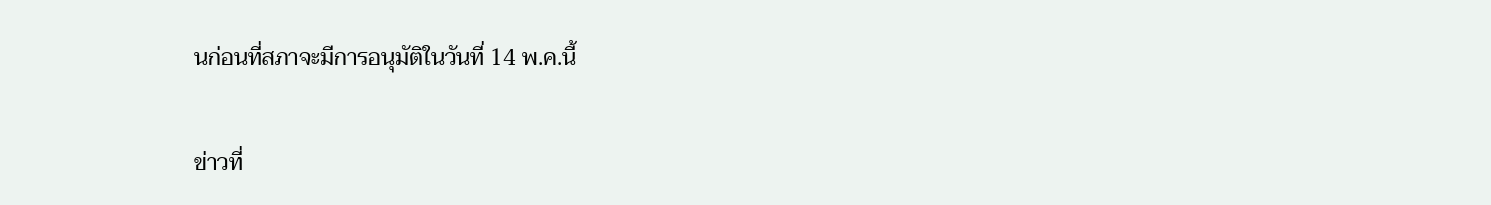นก่อนที่สภาจะมีการอนุมัติในวันที่ 14 พ.ค.นี้

ข่าวที่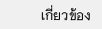เกี่ยวข้อง